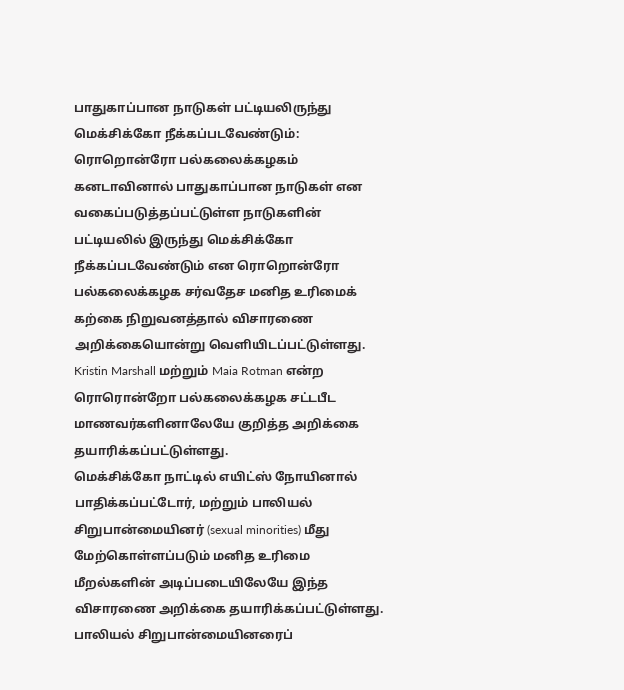பாதுகாப்பான நாடுகள் பட்டியலிருந்து மெக்சிக்கோ நீக்கப்படவேண்டும்: ரொறொன்ரோ பல்கலைக்கழகம்
கனடாவினால் பாதுகாப்பான நாடுகள் என வகைப்படுத்தப்பட்டுள்ள நாடுகளின் பட்டியலில் இருந்து மெக்சிக்கோ நீக்கப்படவேண்டும் என ரொறொன்ரோ பல்கலைக்கழக சர்வதேச மனித உரிமைக் கற்கை நிறுவனத்தால் விசாரணை அறிக்கையொன்று வெளியிடப்பட்டுள்ளது.
Kristin Marshall மற்றும் Maia Rotman என்ற ரொரொன்றோ பல்கலைக்கழக சட்டபீட மாணவர்களினாலேயே குறித்த அறிக்கை தயாரிக்கப்பட்டுள்ளது.
மெக்சிக்கோ நாட்டில் எயிட்ஸ் நோயினால் பாதிக்கப்பட்டோர், மற்றும் பாலியல் சிறுபான்மையினர் (sexual minorities) மீது மேற்கொள்ளப்படும் மனித உரிமை மீறல்களின் அடிப்படையிலேயே இந்த விசாரணை அறிக்கை தயாரிக்கப்பட்டுள்ளது.
பாலியல் சிறுபான்மையினரைப்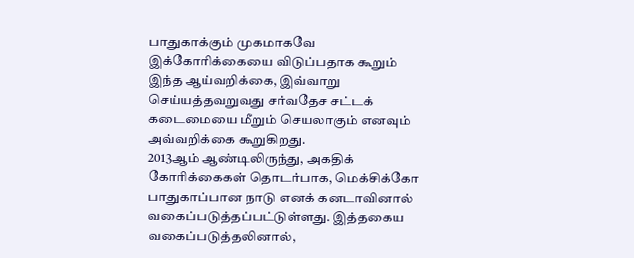பாதுகாக்கும் முகமாகவே இக்கோரிக்கையை விடுப்பதாக கூறும் இந்த ஆய்வறிக்கை, இவ்வாறு செய்யத்தவறுவது சர்வதேச சட்டக் கடைமையை மீறும் செயலாகும் எனவும் அவ்வறிக்கை கூறுகிறது.
2013ஆம் ஆண்டிலிருந்து, அகதிக் கோரிக்கைகள் தொடர்பாக, மெக்சிக்கோ பாதுகாப்பான நாடு எனக் கனடாவினால் வகைப்படுத்தப்பட்டுள்ளது. இத்தகைய வகைப்படுத்தலினால்,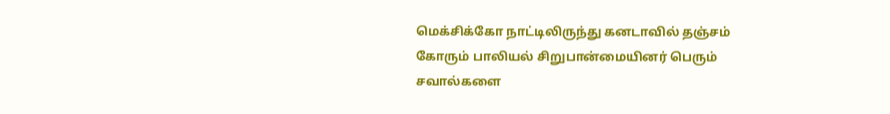மெக்சிக்கோ நாட்டிலிருந்து கனடாவில் தஞ்சம் கோரும் பாலியல் சிறுபான்மையினர் பெரும் சவால்களை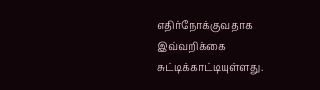எதிர்நோக்குவதாக இவ்வறிக்கை சுட்டிக்காட்டியுள்ளது.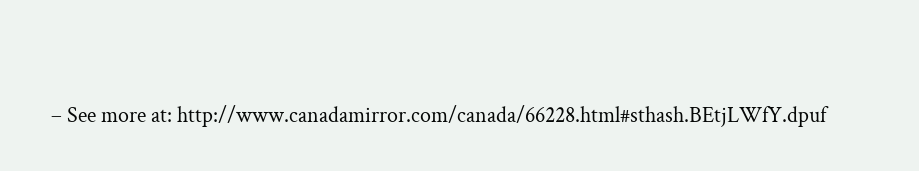– See more at: http://www.canadamirror.com/canada/66228.html#sthash.BEtjLWfY.dpuf